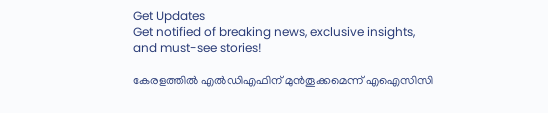Get Updates
Get notified of breaking news, exclusive insights, and must-see stories!

കേരളത്തിൽ എൽഡിഎഫിന് മുൻതൂക്കമെന്ന് എഐസിസി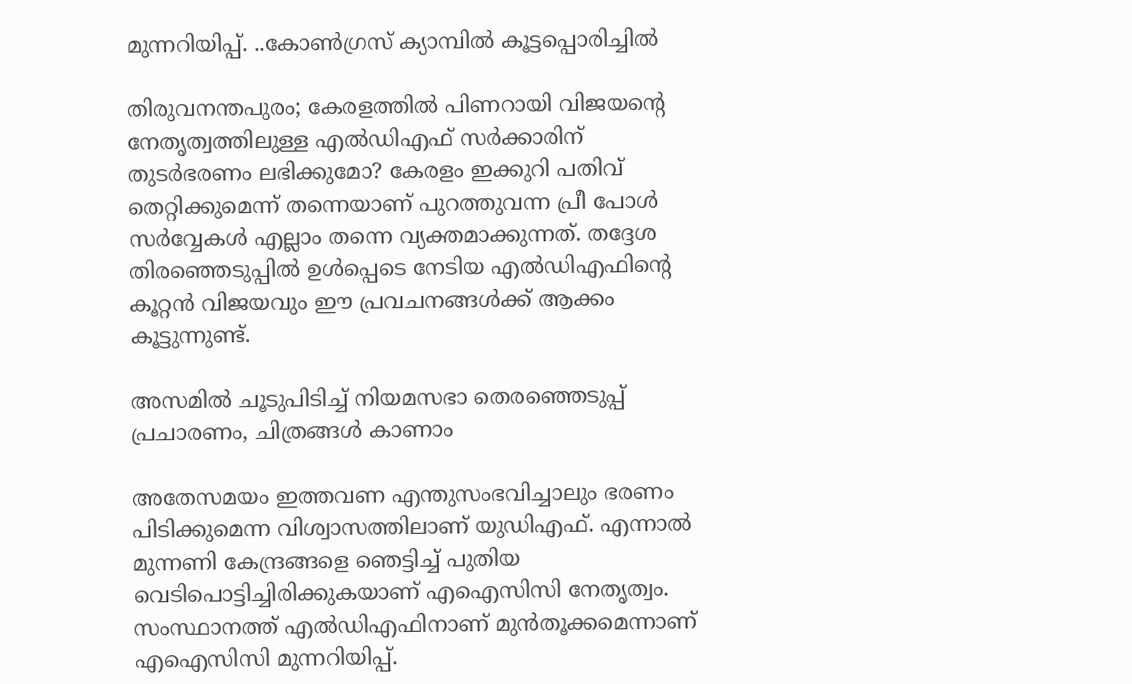മുന്നറിയിപ്പ്. ..കോൺഗ്രസ് ക്യാമ്പിൽ കൂട്ടപ്പൊരിച്ചിൽ

തിരുവനന്തപുരം; കേരളത്തിൽ പിണറായി വിജയന്റെ നേതൃത്വത്തിലുള്ള എൽഡിഎഫ് സർക്കാരിന് തുടർഭരണം ലഭിക്കുമോ? കേരളം ഇക്കുറി പതിവ് തെറ്റിക്കുമെന്ന് തന്നെയാണ് പുറത്തുവന്ന പ്രീ പോൾ സർവ്വേകൾ എല്ലാം തന്നെ വ്യക്തമാക്കുന്നത്. തദ്ദേശ തിരഞ്ഞെടുപ്പിൽ ഉൾപ്പെടെ നേടിയ എൽഡിഎഫിന്റെ കൂറ്റൻ വിജയവും ഈ പ്രവചനങ്ങൾക്ക് ആക്കം കൂട്ടുന്നുണ്ട്.

അസമില്‍ ചൂടുപിടിച്ച് നിയമസഭാ തെരഞ്ഞെടുപ്പ് പ്രചാരണം, ചിത്രങ്ങള്‍ കാണാം

അതേസമയം ഇത്തവണ എന്തുസംഭവിച്ചാലും ഭരണം പിടിക്കുമെന്ന വിശ്വാസത്തിലാണ് യുഡിഎഫ്. എന്നാൽ മുന്നണി കേന്ദ്രങ്ങളെ ഞെട്ടിച്ച് പുതിയ വെടിപൊട്ടിച്ചിരിക്കുകയാണ് എഐസിസി നേതൃത്വം. സംസ്ഥാനത്ത് എൽഡിഎഫിനാണ് മുൻതൂക്കമെന്നാണ് എഐസിസി മുന്നറിയിപ്പ്.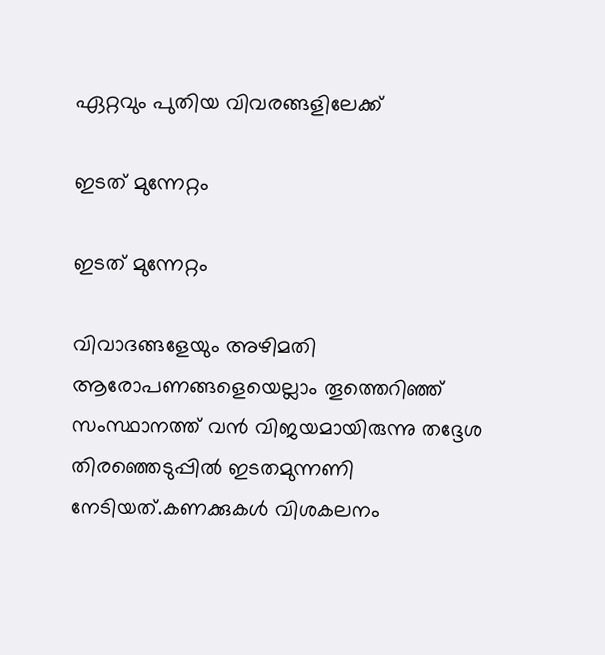ഏറ്റവും പുതിയ വിവരങ്ങളിലേക്ക്

ഇടത് മുന്നേറ്റം

ഇടത് മുന്നേറ്റം

വിവാദങ്ങളേയും അഴിമതി ആരോപണങ്ങളെയെല്ലാം തൂത്തെറിഞ്ഞ് സംസ്ഥാനത്ത് വൻ വിജയമായിരുന്നു തദ്ദേശ തിരഞ്ഞെടുപ്പിൽ ഇടതമുന്നണി നേടിയത്.കണക്കുകൾ വിശകലനം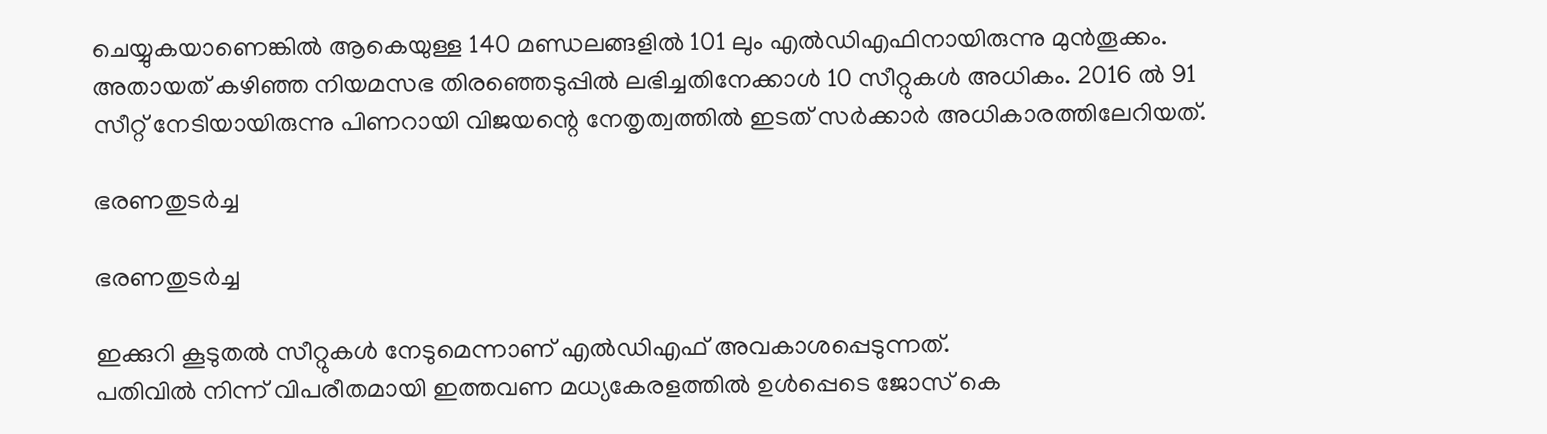ചെയ്യുകയാണെങ്കിൽ ആകെയുള്ള 140 മണ്ഡലങ്ങളിൽ 101 ലും എൽഡിഎഫിനായിരുന്നു മുൻതൂക്കം. അതായത് കഴിഞ്ഞ നിയമസഭ തിരഞ്ഞെടുപ്പിൽ ലഭിച്ചതിനേക്കാൾ 10 സീറ്റുകൾ അധികം. 2016 ൽ 91 സീറ്റ് നേടിയായിരുന്നു പിണറായി വിജയന്റെ നേതൃത്വത്തിൽ ഇടത് സർക്കാർ അധികാരത്തിലേറിയത്.

ഭരണതുടർച്ച

ഭരണതുടർച്ച

ഇക്കുറി കൂടുതൽ സീറ്റുകൾ നേടുമെന്നാണ് എൽഡിഎഫ് അവകാശപ്പെടുന്നത്.
പതിവിൽ നിന്ന് വിപരീതമായി ഇത്തവണ മധ്യകേരളത്തിൽ ഉൾപ്പെടെ ജോസ് കെ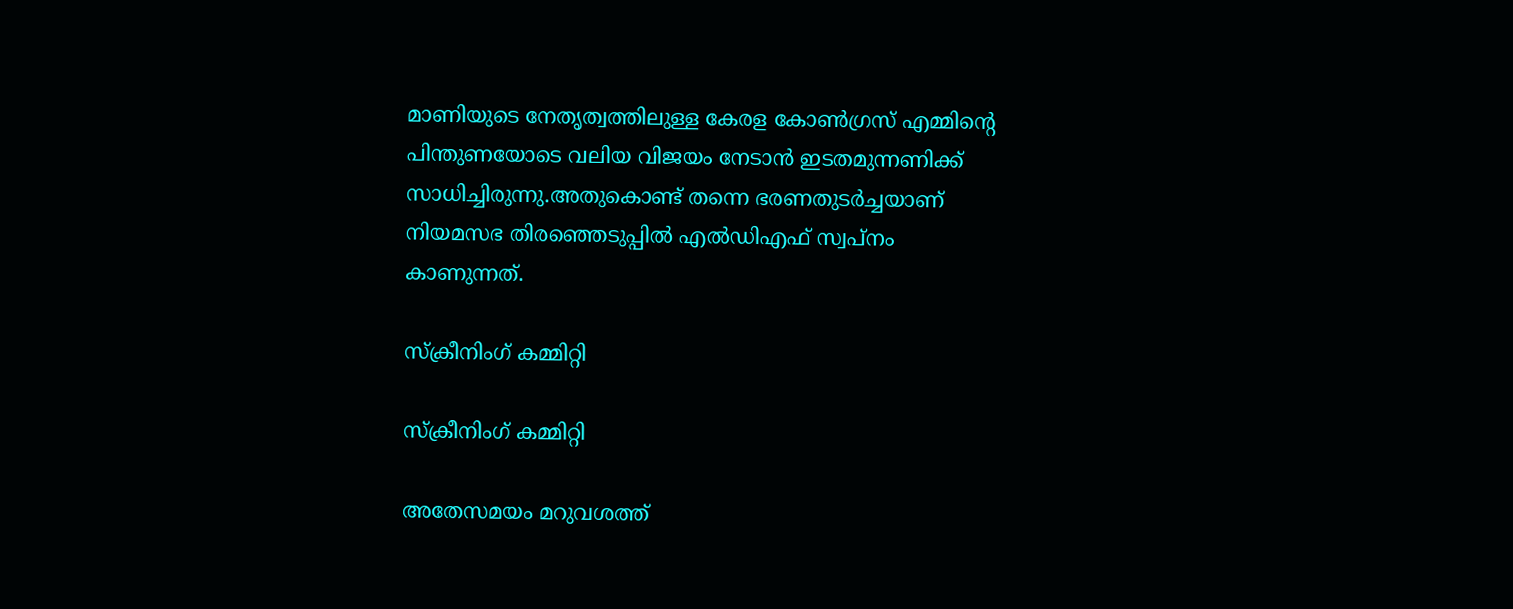മാണിയുടെ നേതൃത്വത്തിലുള്ള കേരള കോൺഗ്രസ് എമ്മിന്റെ പിന്തുണയോടെ വലിയ വിജയം നേടാൻ ഇടതമുന്നണിക്ക് സാധിച്ചിരുന്നു.അതുകൊണ്ട് തന്നെ ഭരണതുടർച്ചയാണ് നിയമസഭ തിരഞ്ഞെടുപ്പിൽ എൽഡിഎഫ് സ്വപ്നം കാണുന്നത്.

സ്ക്രീനിംഗ് കമ്മിറ്റി

സ്ക്രീനിംഗ് കമ്മിറ്റി

അതേസമയം മറുവശത്ത്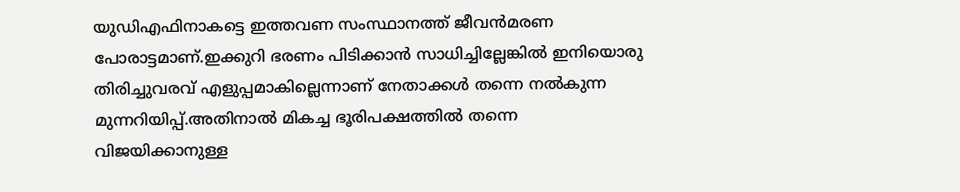യുഡിഎഫിനാകട്ടെ ഇത്തവണ സംസ്ഥാനത്ത് ജീവൻമരണ പോരാട്ടമാണ്.ഇക്കുറി ഭരണം പിടിക്കാൻ സാധിച്ചില്ലേങ്കിൽ ഇനിയൊരു തിരിച്ചുവരവ് എളുപ്പമാകില്ലെന്നാണ് നേതാക്കൾ തന്നെ നൽകുന്ന മുന്നറിയിപ്പ്.അതിനാൽ മികച്ച ഭൂരിപക്ഷത്തിൽ തന്നെ വിജയിക്കാനുള്ള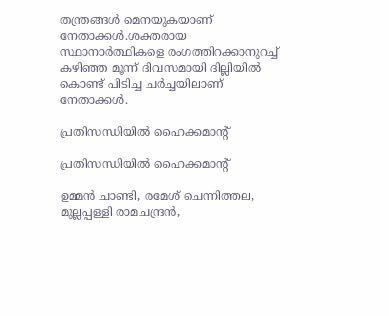തന്ത്രങ്ങൾ മെനയുകയാണ് നേതാക്കൾ.ശക്തരായ സ്ഥാനാർത്ഥികളെ രംഗത്തിറക്കാനുറച്ച് കഴിഞ്ഞ മൂന്ന് ദിവസമായി ദില്ലിയിൽ കൊണ്ട് പിടിച്ച ചർച്ചയിലാണ് നേതാക്കൾ.

പ്രതിസന്ധിയിൽ ഹൈക്കമാന്റ്

പ്രതിസന്ധിയിൽ ഹൈക്കമാന്റ്

ഉമ്മൻ ചാണ്ടി, രമേശ് ചെന്നിത്തല, മുല്ലപ്പള്ളി രാമചന്ദ്രൻ,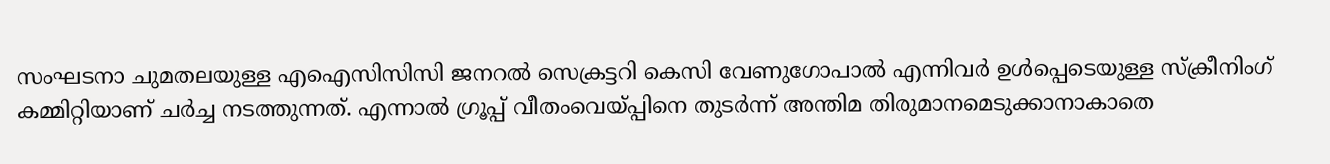സംഘടനാ ചുമതലയുള്ള എഐസിസിസി ജനറൽ സെക്രട്ടറി കെസി വേണുഗോപാൽ എന്നിവർ ഉൾപ്പെടെയുള്ള സ്ക്രീനിംഗ് കമ്മിറ്റിയാണ് ചർച്ച നടത്തുന്നത്. എന്നാൽ ഗ്രൂപ്പ് വീതംവെയ്പ്പിനെ തുടർന്ന് അന്തിമ തിരുമാനമെടുക്കാനാകാതെ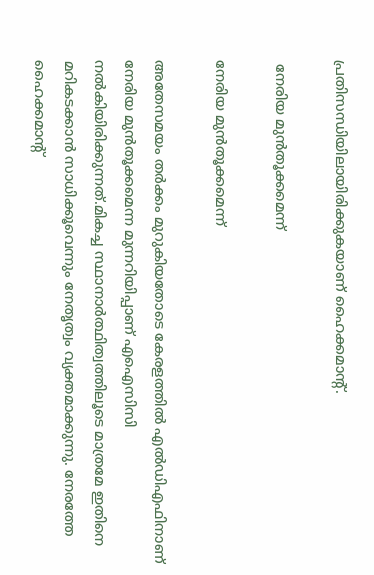പ്രതിസന്ധിയിലായിരിക്കുകയാണ് ഹൈക്കമാന്റ്.

 നേരിയ മുൻതൂക്കമെന്ന്

നേരിയ മുൻതൂക്കമെന്ന്

അതേസമയം തർക്കം മുറുകിയതോടെ കേരളത്തിൽ എൽഡിഎഫിനാണ് നേരിയ മുൻതൂക്കമെന്ന മുന്നറിയിപ്പാണ് എഐസിസി നൽകിയിരിക്കുന്നത്.മികച്ച സ്ഥാനാർത്ഥിത്വത്തിലൂടെ മാത്രമേ ഇതിനെ മറികടക്കാൻ സാധിക്കൂവെന്നും നേതൃത്വം വ്യക്തമാക്കുന്നു. നേരത്തേ ഹൈക്കമാന്റ്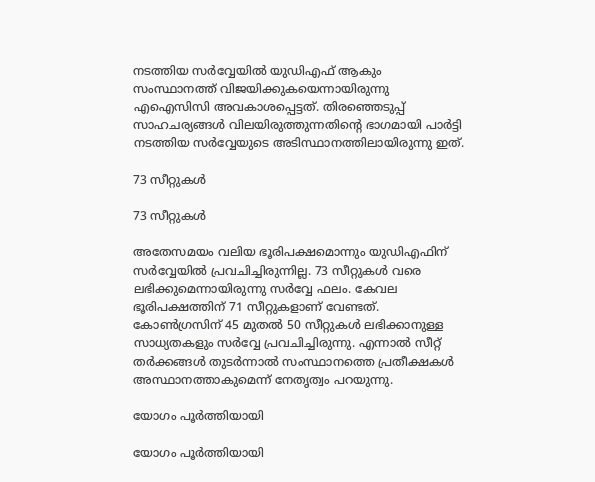നടത്തിയ സർവ്വേയിൽ യുഡിഎഫ് ആകും സംസ്ഥാനത്ത് വിജയിക്കുകയെന്നായിരുന്നു എഐസിസി അവകാശപ്പെട്ടത്. തിരഞ്ഞെടുപ്പ് സാഹചര്യങ്ങൾ വിലയിരുത്തുന്നതിന്റെ ഭാഗമായി പാർട്ടി നടത്തിയ സർവ്വേയുടെ അടിസ്ഥാനത്തിലായിരുന്നു ഇത്.

73 സീറ്റുകൾ

73 സീറ്റുകൾ

അതേസമയം വലിയ ഭൂരിപക്ഷമൊന്നും യുഡിഎഫിന് സർവ്വേയിൽ പ്രവചിച്ചിരുന്നില്ല. 73 സീറ്റുകൾ വരെ ലഭിക്കുമെന്നായിരുന്നു സർവ്വേ ഫലം. കേവല ഭൂരിപക്ഷത്തിന് 71 സീറ്റുകളാണ് വേണ്ടത്. കോൺഗ്രസിന് 45 മുതൽ 50 സീറ്റുകൾ ലഭിക്കാനുള്ള സാധ്യതകളും സർവ്വേ പ്രവചിച്ചിരുന്നു. എന്നാൽ സീറ്റ് തർക്കങ്ങൾ തുടർന്നാൽ സംസ്ഥാനത്തെ പ്രതീക്ഷകൾ അസ്ഥാനത്താകുമെന്ന് നേതൃത്വം പറയുന്നു.

യോഗം പൂർത്തിയായി

യോഗം പൂർത്തിയായി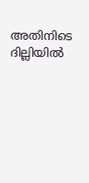അതിനിടെ ദില്ലിയിൽ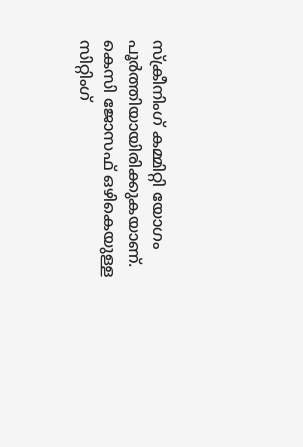സ്ക്രീനിംഗ് കമ്മിറ്റി യോഗം പൂർത്തിയായിരിക്കുകയാണ്. കെസി ജോസഫ് ഒഴികെയുള്ള സിറ്റിംഗ്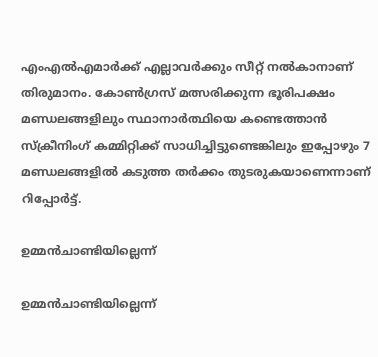എംഎൽഎമാർക്ക് എല്ലാവർക്കും സീറ്റ് നൽകാനാണ് തിരുമാനം. കോൺഗ്രസ് മത്സരിക്കുന്ന ഭൂരിപക്ഷം മണ്ഡലങ്ങളിലും സ്ഥാനാർത്ഥിയെ കണ്ടെത്താൻ സ്ക്രീനിംഗ് കമ്മിറ്റിക്ക് സാധിച്ചിട്ടുണ്ടെങ്കിലും ഇപ്പോഴും 7 മണ്ഡലങ്ങളിൽ കടുത്ത തർക്കം തുടരുകയാണെന്നാണ് റിപ്പോർട്ട്.

ഉമ്മൻചാണ്ടിയില്ലെന്ന്

ഉമ്മൻചാണ്ടിയില്ലെന്ന്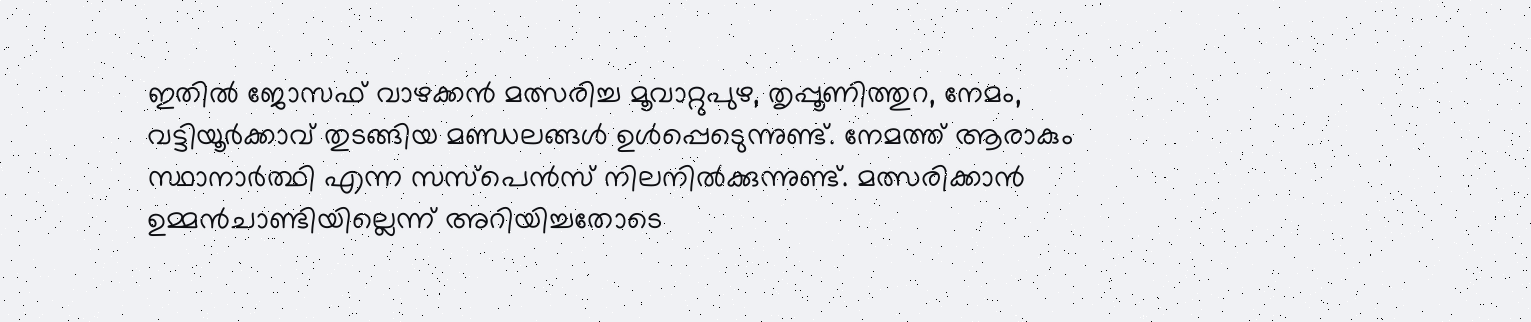ഇതിൽ ജോസഫ് വാഴക്കൻ മത്സരിച്ച മൂവാറ്റുപുഴ, തൃപ്പൂണിത്തുറ, നേമം, വട്ടിയൂർക്കാവ് തുടങ്ങിയ മണ്ഡലങ്ങൾ ഉൾപ്പെടെുന്നുണ്ട്. നേമത്ത് ആരാകും സ്ഥാനാർത്ഥി എന്ന സസ്പെൻസ് നിലനിൽക്കുന്നുണ്ട്. മത്സരിക്കാൻ ഉമ്മൻചാണ്ടിയില്ലെന്ന് അറിയിച്ചതോടെ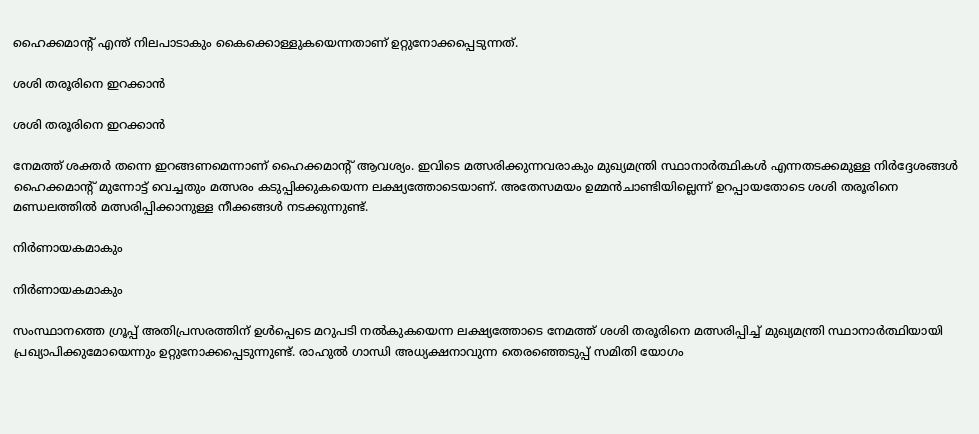ഹൈക്കമാന്റ് എന്ത് നിലപാടാകും കൈക്കൊള്ളുകയെന്നതാണ് ഉറ്റുനോക്കപ്പെടുന്നത്.

ശശി തരൂരിനെ ഇറക്കാൻ

ശശി തരൂരിനെ ഇറക്കാൻ

നേമത്ത് ശക്തർ തന്നെ ഇറങ്ങണമെന്നാണ് ഹൈക്കമാന്റ് ആവശ്യം. ഇവിടെ മത്സരിക്കുന്നവരാകും മുഖ്യമന്ത്രി സ്ഥാനാർത്ഥികൾ എന്നതടക്കമുള്ള നിർദ്ദേശങ്ങൾ ഹൈക്കമാന്റ് മുന്നോട്ട് വെച്ചതും മത്സരം കടുപ്പിക്കുകയെന്ന ലക്ഷ്യത്തോടെയാണ്. അതേസമയം ഉമ്മൻചാണ്ടിയില്ലെന്ന് ഉറപ്പായതോടെ ശശി തരൂരിനെ മണ്ഡലത്തിൽ മത്സരിപ്പിക്കാനുള്ള നീക്കങ്ങൾ നടക്കുന്നുണ്ട്.

നിർണായകമാകും

നിർണായകമാകും

സംസ്ഥാനത്തെ ഗ്രൂപ്പ് അതിപ്രസരത്തിന് ഉൾപ്പെടെ മറുപടി നൽകുകയെന്ന ലക്ഷ്യത്തോടെ നേമത്ത് ശശി തരൂരിനെ മത്സരിപ്പിച്ച് മുഖ്യമന്ത്രി സ്ഥാനാർത്ഥിയായി പ്രഖ്യാപിക്കുമോയെന്നും ഉറ്റുനോക്കപ്പെടുന്നുണ്ട്. രാഹുൽ ഗാന്ധി അധ്യക്ഷനാവുന്ന തെരഞ്ഞെടുപ്പ് സമിതി യോഗം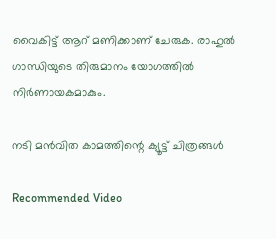വൈകിട്ട് ആറ് മണിക്കാണ് ചേരുക. രാഹുൽ ഗാന്ധിയുടെ തിരുമാനം യോഗത്തിൽ നിർണായകമാകും.

നടി മന്‍വിത കാമത്തിന്റെ ക്യൂട്ട് ചിത്രങ്ങള്‍

Recommended Video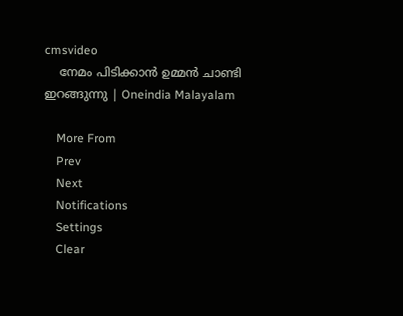cmsvideo
    നേമം പിടിക്കാൻ ഉമ്മൻ ചാണ്ടി ഇറങ്ങുന്നു | Oneindia Malayalam

    More From
    Prev
    Next
    Notifications
    Settings
    Clear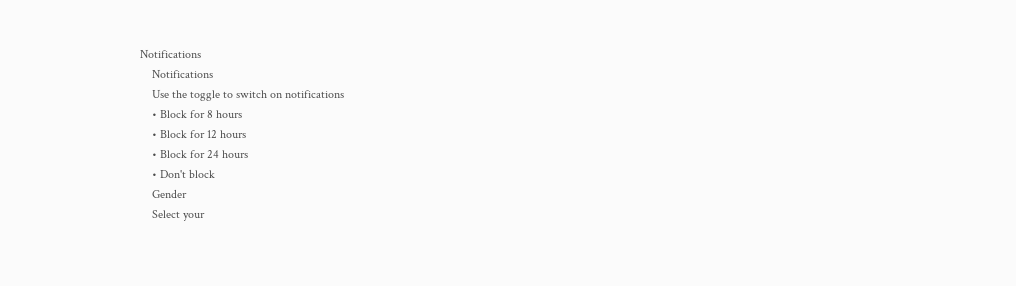Notifications
    Notifications
    Use the toggle to switch on notifications
    • Block for 8 hours
    • Block for 12 hours
    • Block for 24 hours
    • Don't block
    Gender
    Select your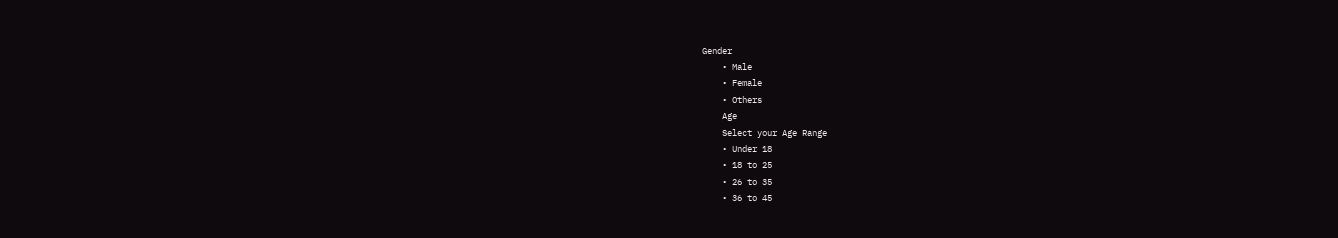Gender
    • Male
    • Female
    • Others
    Age
    Select your Age Range
    • Under 18
    • 18 to 25
    • 26 to 35
    • 36 to 45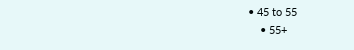• 45 to 55
    • 55+